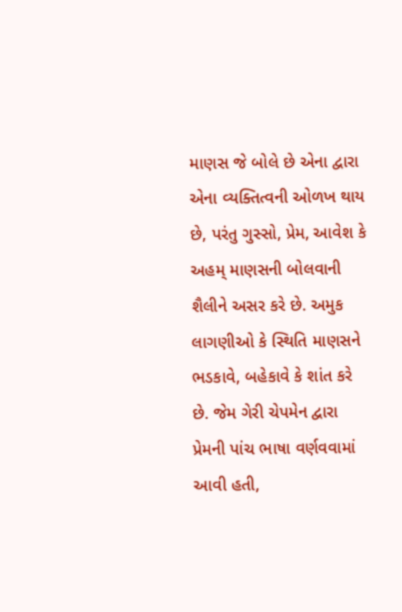માણસ જે બોલે છે એના દ્વારા એના વ્યક્તિત્વની ઓળખ થાય છે, પરંતુ ગુસ્સો, પ્રેમ, આવેશ કે અહમ્ માણસની બોલવાની શૈલીને અસર કરે છે. અમુક લાગણીઓ કે સ્થિતિ માણસને ભડકાવે, બહેકાવે કે શાંત કરે છે. જેમ ગેરી ચેપમેન દ્વારા પ્રેમની પાંચ ભાષા વર્ણવવામાં આવી હતી,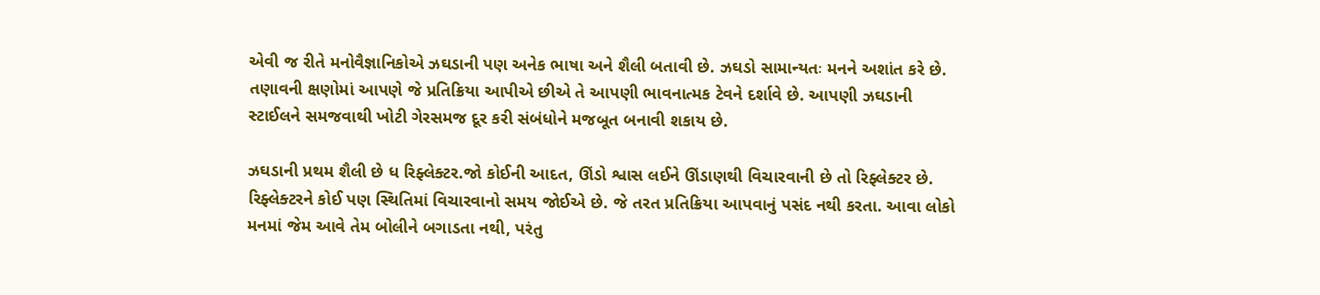એવી જ રીતે મનોવૈજ્ઞાનિકોએ ઝઘડાની પણ અનેક ભાષા અને શૈલી બતાવી છે. ઝઘડો સામાન્યતઃ મનને અશાંત કરે છે. તણાવની ક્ષણોમાં આપણે જે પ્રતિક્રિયા આપીએ છીએ તે આપણી ભાવનાત્મક ટેવને દર્શાવે છે. આપણી ઝઘડાની સ્ટાઈલને સમજવાથી ખોટી ગેરસમજ દૂર કરી સંબંધોને મજબૂત બનાવી શકાય છે.

ઝઘડાની પ્રથમ શૈલી છે ધ રિફ્લેક્ટર.જો કોઈની આદત, ઊંડો શ્વાસ લઈને ઊંડાણથી વિચારવાની છે તો રિફ્લેક્ટર છે. રિફ્લેક્ટરને કોઈ પણ સ્થિતિમાં વિચારવાનો સમય જોઈએ છે. જે તરત પ્રતિક્રિયા આપવાનું પસંદ નથી કરતા. આવા લોકો મનમાં જેમ આવે તેમ બોલીને બગાડતા નથી, પરંતુ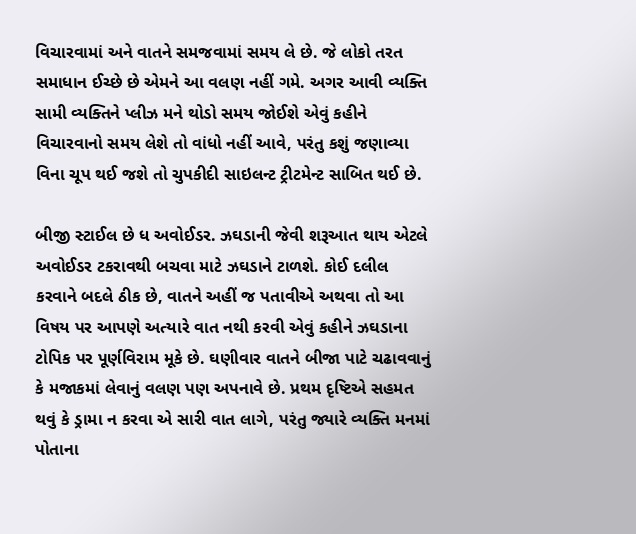વિચારવામાં અને વાતને સમજવામાં સમય લે છે. જે લોકો તરત સમાધાન ઈચ્છે છે એમને આ વલણ નહીં ગમે. અગર આવી વ્યક્તિ સામી વ્યક્તિને પ્લીઝ મને થોડો સમય જોઈશે એવું કહીને વિચારવાનો સમય લેશે તો વાંધો નહીં આવે, પરંતુ કશું જણાવ્યા વિના ચૂપ થઈ જશે તો ચુપકીદી સાઇલન્ટ ટ્રીટમેન્ટ સાબિત થઈ છે.

બીજી સ્ટાઈલ છે ધ અવોઈડર. ઝઘડાની જેવી શરૂઆત થાય એટલે અવોઈડર ટકરાવથી બચવા માટે ઝઘડાને ટાળશે. કોઈ દલીલ કરવાને બદલે ઠીક છે, વાતને અહીં જ પતાવીએ અથવા તો આ વિષય પર આપણે અત્યારે વાત નથી કરવી એવું કહીને ઝઘડાના ટોપિક પર પૂર્ણવિરામ મૂકે છે. ઘણીવાર વાતને બીજા પાટે ચઢાવવાનું કે મજાકમાં લેવાનું વલણ પણ અપનાવે છે. પ્રથમ દૃષ્ટિએ સહમત થવું કે ડ્રામા ન કરવા એ સારી વાત લાગે, પરંતુ જ્યારે વ્યક્તિ મનમાં પોતાના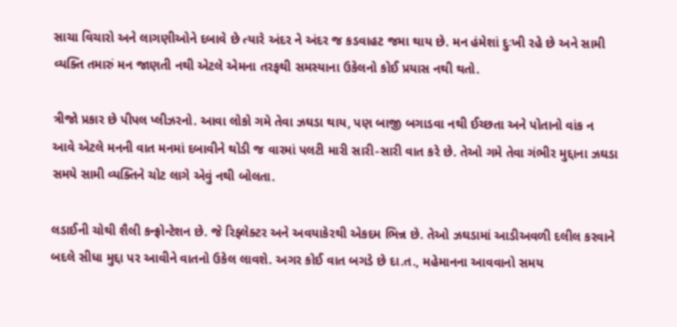સાચા વિચારો અને લાગણીઓને દબાવે છે ત્યારે અંદર ને અંદર જ કડવાહટ જમા થાય છે. મન હંમેશાં દુઃખી રહે છે અને સામી વ્યક્તિ તમારું મન જાણતી નથી એટલે એમના તરફથી સમસ્યાના ઉકેલનો કોઈ પ્રયાસ નથી થતો.

ત્રીજો પ્રકાર છે પીપલ પ્લીઝરનો. આવા લોકો ગમે તેવા ઝઘડા થાય, પણ બાજી બગાડવા નથી ઈચ્છતા અને પોતાનો વાંક ન આવે એટલે મનની વાત મનમાં દબાવીને થોડી જ વારમાં પલટી મારી સારી-સારી વાત કરે છે. તેઓ ગમે તેવા ગંભીર મુદ્દાના ઝઘડા સમયે સામી વ્યક્તિને ચોટ લાગે એવું નથી બોલતા.

લડાઈની ચોથી શૈલી કન્ફ્રોન્ટેશન છે. જે રિફ્લેક્ટર અને અવયાકેરથી એકદમ ભિન્ન છે. તેઓ ઝઘડામાં આડીઅવળી દલીલ કરવાને બદલે સીધા મુદ્દા પર આવીને વાતનો ઉકેલ લાવશે. અગર કોઈ વાત બગડે છે દા.ત., મહેમાનના આવવાનો સમય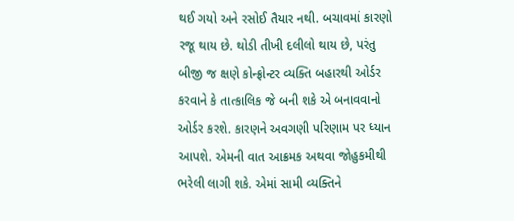થઈ ગયો અને રસોઈ તૈયાર નથી. બચાવમાં કારણો રજૂ થાય છે. થોડી તીખી દલીલો થાય છે, પરંતુ બીજી જ ક્ષણે કોન્ફ્રોન્ટર વ્યક્તિ બહારથી ઓર્ડર કરવાને કે તાત્કાલિક જે બની શકે એ બનાવવાનો ઓર્ડર કરશે. કારણને અવગણી પરિણામ પર ધ્યાન આપશે. એમની વાત આક્રમક અથવા જોહુકમીથી ભરેલી લાગી શકે. એમાં સામી વ્યક્તિને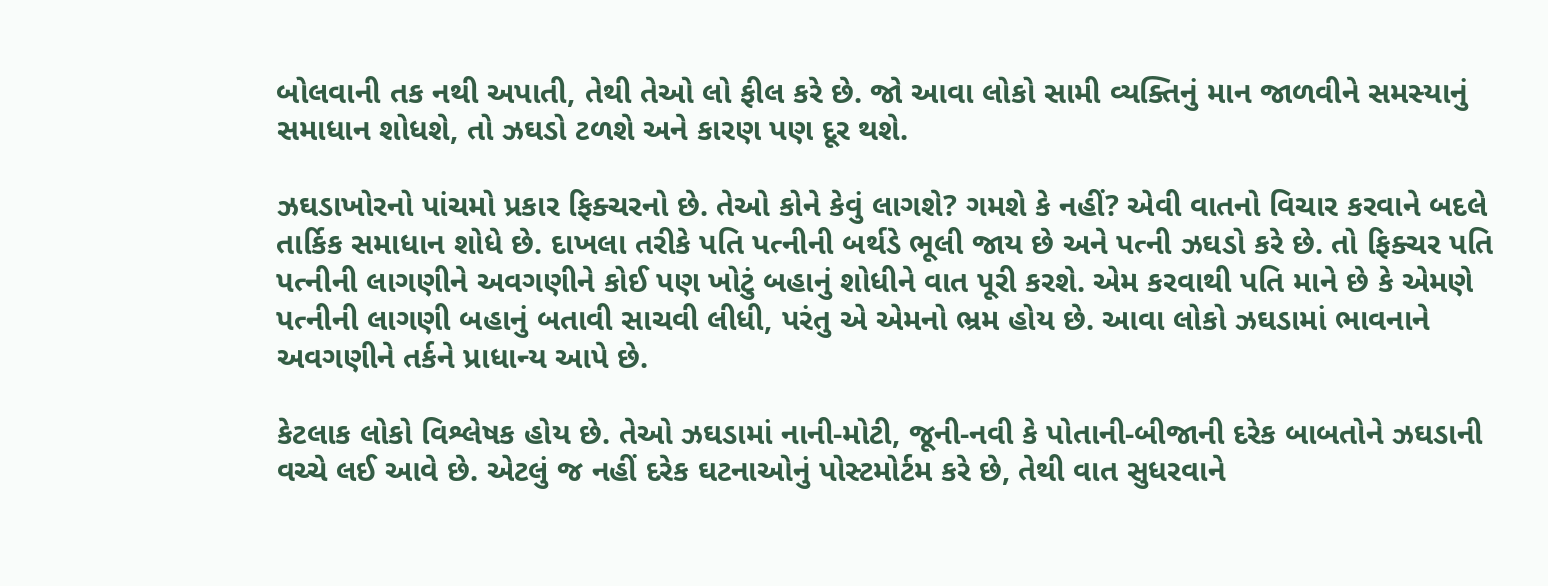બોલવાની તક નથી અપાતી, તેથી તેઓ લો ફીલ કરે છે. જો આવા લોકો સામી વ્યક્તિનું માન જાળવીને સમસ્યાનું સમાધાન શોધશે, તો ઝઘડો ટળશે અને કારણ પણ દૂર થશે.

ઝઘડાખોરનો પાંચમો પ્રકાર ફિક્ચરનો છે. તેઓ કોને કેવું લાગશે? ગમશે કે નહીં? એવી વાતનો વિચાર કરવાને બદલે તાર્કિક સમાધાન શોધે છે. દાખલા તરીકે પતિ પત્નીની બર્થડે ભૂલી જાય છે અને પત્ની ઝઘડો કરે છે. તો ફિક્ચર પતિ પત્નીની લાગણીને અવગણીને કોઈ પણ ખોટું બહાનું શોધીને વાત પૂરી કરશે. એમ કરવાથી પતિ માને છે કે એમણે પત્નીની લાગણી બહાનું બતાવી સાચવી લીધી, પરંતુ એ એમનો ભ્રમ હોય છે. આવા લોકો ઝઘડામાં ભાવનાને અવગણીને તર્કને પ્રાધાન્ય આપે છે.

કેટલાક લોકો વિશ્લેષક હોય છે. તેઓ ઝઘડામાં નાની-મોટી, જૂની-નવી કે પોતાની-બીજાની દરેક બાબતોને ઝઘડાની વચ્ચે લઈ આવે છે. એટલું જ નહીં દરેક ઘટનાઓનું પોસ્ટમોર્ટમ કરે છે, તેથી વાત સુધરવાને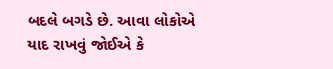બદલે બગડે છે. આવા લોકોએ યાદ રાખવું જોઈએ કે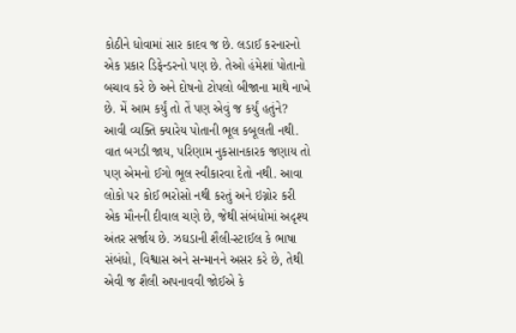કોઠીને ધોવામાં સાર કાદવ જ છે. લડાઈ કરનારનો એક પ્રકાર ડિફેન્ડરનો પણ છે. તેઓ હંમેશાં પોતાનો બચાવ કરે છે અને દોષનો ટોપલો બીજાના માથે નાખે છે. મેં આમ કર્યું તો તેં પણ એવું જ કર્યું હતુંને? આવી વ્યક્તિ ક્યારેય પોતાની ભૂલ કબૂલતી નથી. વાત બગડી જાય, પરિણામ નુકસાનકારક જણાય તો પણ એમનો ઈગો ભૂલ સ્વીકારવા દેતો નથી. આવા લોકો પર કોઈ ભરોસો નથી કરતું અને ઇગ્નોર કરી એક મૌનની દીવાલ ચણે છે, જેથી સંબંધોમાં અદૃશ્ય અંતર સર્જાય છે. ઝઘડાની શૈલી-સ્ટાઈલ કે ભાષા સંબંધો, વિશ્વાસ અને સન્માનને અસર કરે છે, તેથી એવી જ શૈલી અપનાવવી જોઈએ કે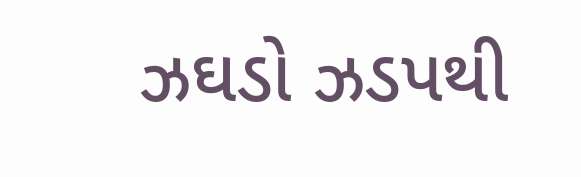ઝઘડો ઝડપથી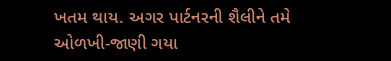ખતમ થાય. અગર પાર્ટનરની શૈલીને તમે ઓળખી-જાણી ગયા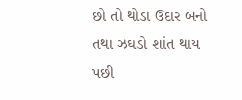છો તો થોડા ઉદાર બનો તથા ઝઘડો શાંત થાય પછી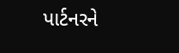પાર્ટનરને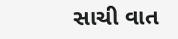સાચી વાત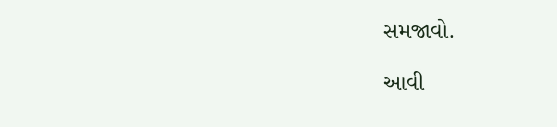સમજાવો.

આવી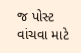જ પોસ્ટ વાંચવા માટે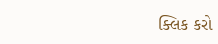ક્લિક કરો